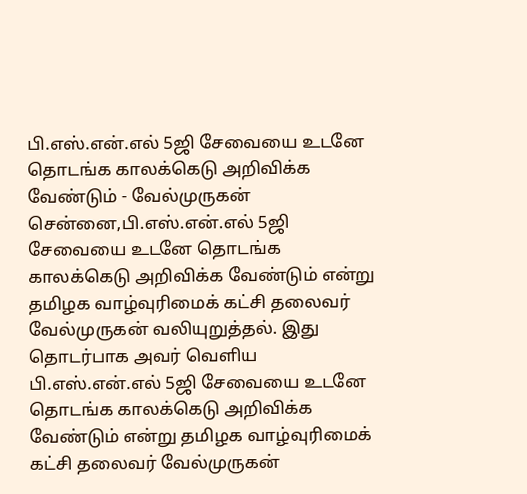பி.எஸ்.என்.எல் 5ஜி சேவையை உடனே தொடங்க காலக்கெடு அறிவிக்க வேண்டும் - வேல்முருகன்
சென்னை,பி.எஸ்.என்.எல் 5ஜி சேவையை உடனே தொடங்க காலக்கெடு அறிவிக்க வேண்டும் என்று தமிழக வாழ்வுரிமைக் கட்சி தலைவர் வேல்முருகன் வலியுறுத்தல். இது தொடர்பாக அவர் வெளிய
பி.எஸ்.என்.எல் 5ஜி சேவையை உடனே தொடங்க காலக்கெடு அறிவிக்க வேண்டும் என்று தமிழக வாழ்வுரிமைக் கட்சி தலைவர் வேல்முருகன்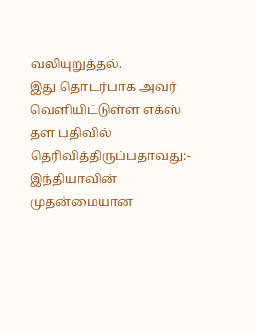வலியுறுத்தல்.
இது தொடர்பாக அவர் வெளியிட்டுள்ள எக்ஸ் தள பதிவில் தெரிவித்திருப்பதாவது:-
இந்தியாவின் முதன்மையான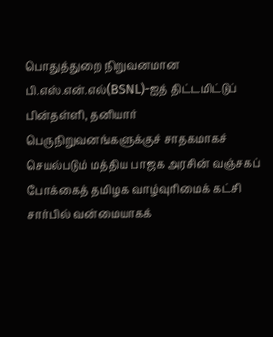பொதுத்துறை நிறுவனமான பி.எஸ்.என்.எல்(BSNL)-ஐத் திட்டமிட்டுப் பின்தள்ளி, தனியார் பெருநிறுவனங்களுக்குச் சாதகமாகச் செயல்படும் மத்திய பாஜக அரசின் வஞ்சகப் போக்கைத் தமிழக வாழ்வுரிமைக் கட்சி சார்பில் வன்மையாகக்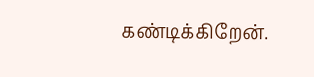கண்டிக்கிறேன்.